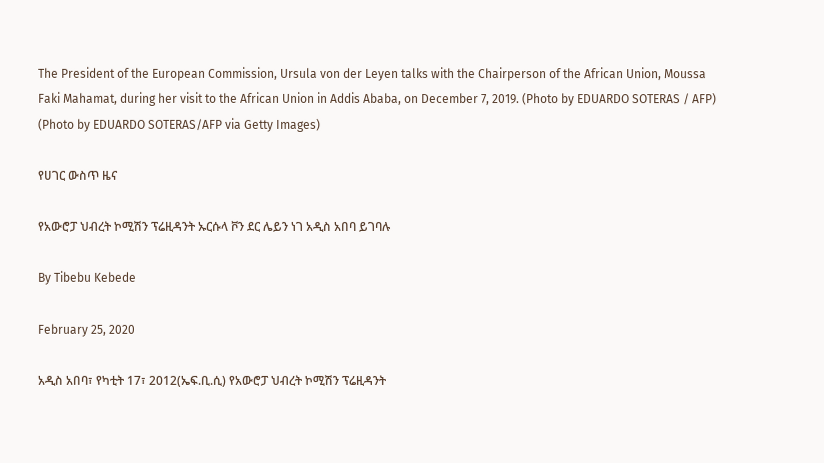The President of the European Commission, Ursula von der Leyen talks with the Chairperson of the African Union, Moussa Faki Mahamat, during her visit to the African Union in Addis Ababa, on December 7, 2019. (Photo by EDUARDO SOTERAS / AFP) (Photo by EDUARDO SOTERAS/AFP via Getty Images)

የሀገር ውስጥ ዜና

የአውሮፓ ህብረት ኮሚሽን ፕሬዚዳንት ኡርሱላ ቮን ደር ሌይን ነገ አዲስ አበባ ይገባሉ

By Tibebu Kebede

February 25, 2020

አዲስ አበባ፣ የካቲት 17፣ 2012(ኤፍ.ቢ.ሲ) የአውሮፓ ህብረት ኮሚሽን ፕሬዚዳንት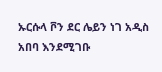ኡርሱላ ቮን ደር ሌይን ነገ አዲስ አበባ እንደሚገቡ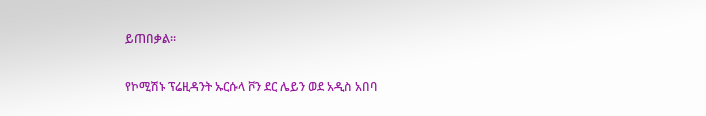ይጠበቃል።

የኮሚሽኑ ፕሬዚዳንት ኡርሱላ ቮን ደር ሌይን ወደ አዲስ አበባ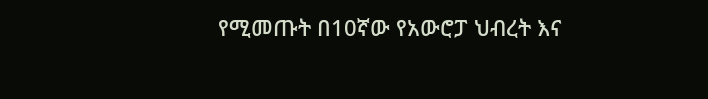የሚመጡት በ10ኛው የአውሮፓ ህብረት እና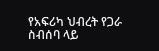የአፍሪካ ህብረት የጋራ ስብሰባ ላይ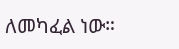ለመካፈል ነው።